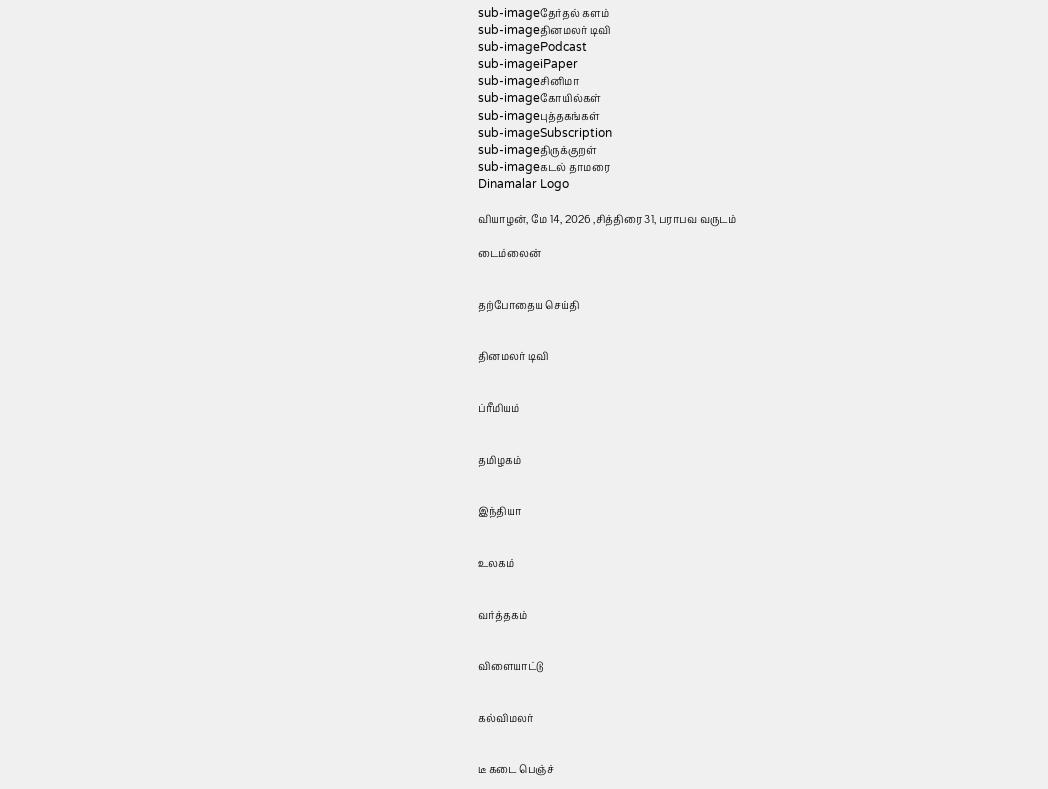sub-imageதேர்தல் களம்
sub-imageதினமலர் டிவி
sub-imagePodcast
sub-imageiPaper
sub-imageசினிமா
sub-imageகோயில்கள்
sub-imageபுத்தகங்கள்
sub-imageSubscription
sub-imageதிருக்குறள்
sub-imageகடல் தாமரை
Dinamalar Logo

வியாழன், மே 14, 2026 ,சித்திரை 31, பராபவ வருடம்

டைம்லைன்


தற்போதைய செய்தி


தினமலர் டிவி


ப்ரீமியம்


தமிழகம்


இந்தியா


உலகம்


வர்த்தகம்


விளையாட்டு


கல்விமலர்


டீ கடை பெஞ்ச்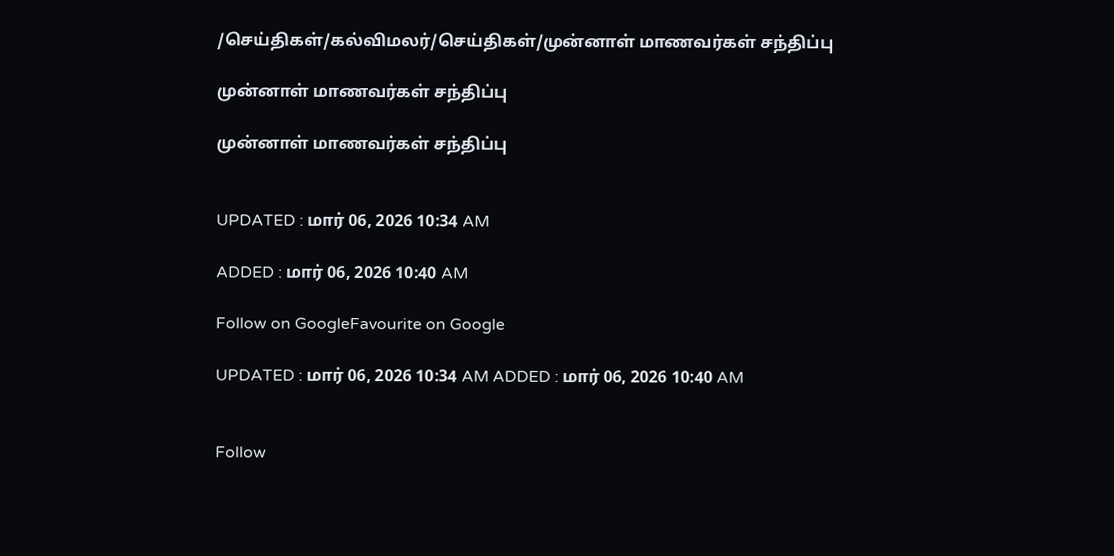/செய்திகள்/கல்விமலர்/செய்திகள்/முன்னாள் மாணவர்கள் சந்திப்பு

முன்னாள் மாணவர்கள் சந்திப்பு

முன்னாள் மாணவர்கள் சந்திப்பு


UPDATED : மார் 06, 2026 10:34 AM

ADDED : மார் 06, 2026 10:40 AM

Follow on GoogleFavourite on Google

UPDATED : மார் 06, 2026 10:34 AM ADDED : மார் 06, 2026 10:40 AM


Follow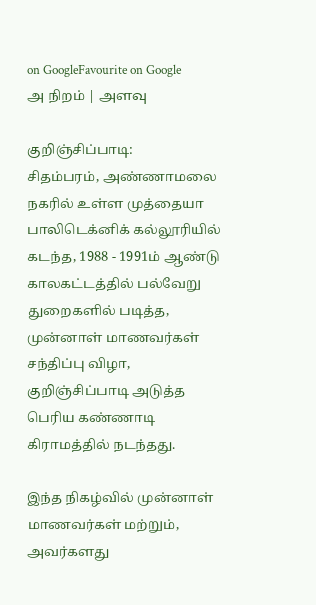on GoogleFavourite on Google
அ நிறம் | அளவு

குறிஞ்சிப்பாடி:
சிதம்பரம், அண்ணாமலை நகரில் உள்ள முத்தையா பாலிடெக்னிக் கல்லூரியில் கடந்த, 1988 - 1991ம் ஆண்டு காலகட்டத்தில் பல்வேறு துறைகளில் படித்த, முன்னாள் மாணவர்கள் சந்திப்பு விழா, குறிஞ்சிப்பாடி அடுத்த பெரிய கண்ணாடி கிராமத்தில் நடந்தது.

இந்த நிகழ்வில் முன்னாள் மாணவர்கள் மற்றும், அவர்களது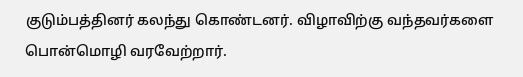குடும்பத்தினர் கலந்து கொண்டனர். விழாவிற்கு வந்தவர்களை பொன்மொழி வரவேற்றார்.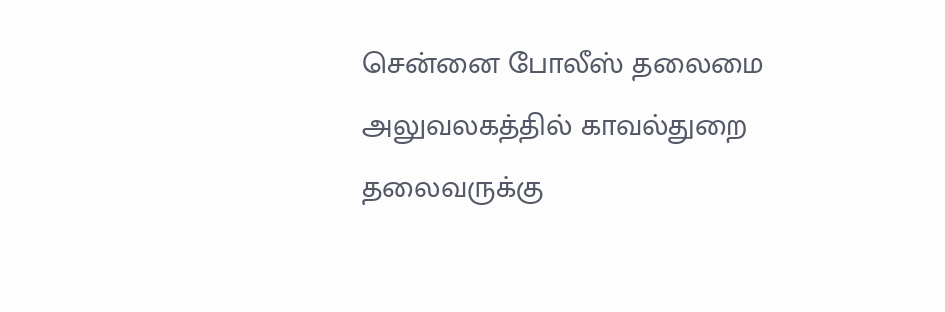சென்னை போலீஸ் தலைமை அலுவலகத்தில் காவல்துறை தலைவருக்கு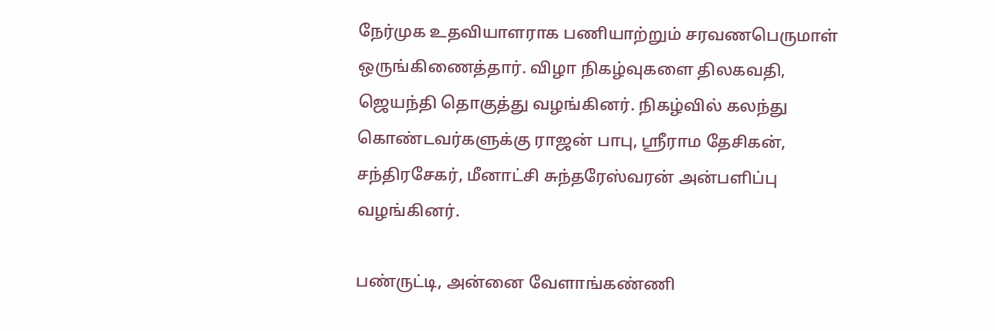நேர்முக உதவியாளராக பணியாற்றும் சரவணபெருமாள் ஒருங்கிணைத்தார். விழா நிகழ்வுகளை திலகவதி, ஜெயந்தி தொகுத்து வழங்கினர். நிகழ்வில் கலந்து கொண்டவர்களுக்கு ராஜன் பாபு, ஸ்ரீராம தேசிகன், சந்திரசேகர், மீனாட்சி சுந்தரேஸ்வரன் அன்பளிப்பு வழங்கினர்.

பண்ருட்டி, அன்னை வேளாங்கண்ணி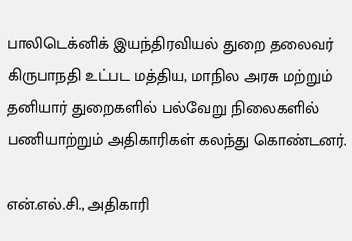பாலிடெக்னிக் இயந்திரவியல் துறை தலைவர் கிருபாநதி உட்பட மத்திய, மாநில அரசு மற்றும் தனியார் துறைகளில் பல்வேறு நிலைகளில் பணியாற்றும் அதிகாரிகள் கலந்து கொண்டனர்.

என்.எல்.சி., அதிகாரி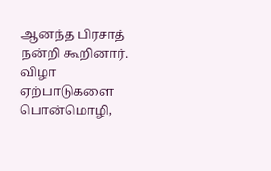ஆனந்த பிரசாத் நன்றி கூறினார். விழா ஏற்பாடுகளை பொன்மொழி,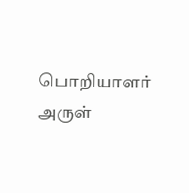பொறியாளர் அருள்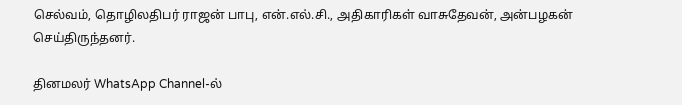செல்வம், தொழிலதிபர் ராஜன் பாபு, என்.எல்.சி., அதிகாரிகள் வாசுதேவன், அன்பழகன் செய்திருந்தனர்.

தினமலர் WhatsApp Channel-ல்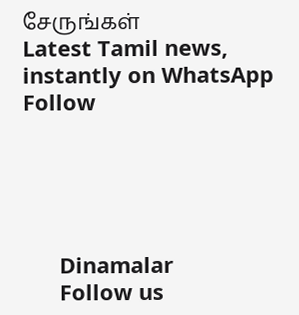சேருங்கள்
Latest Tamil news, instantly on WhatsApp
Follow





      Dinamalar
      Follow us